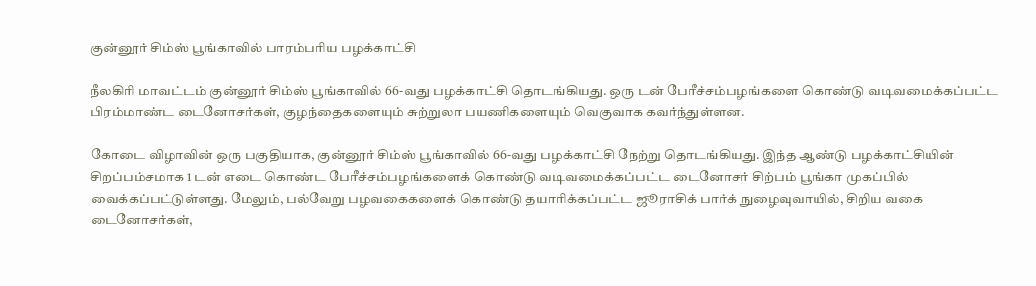குன்னூர் சிம்ஸ் பூங்காவில் பாரம்பரிய பழக்காட்சி

நீலகிரி மாவட்டம் குன்னூர் சிம்ஸ் பூங்காவில் 66-வது பழக்காட்சி தொடங்கியது. ஒரு டன் பேரீச்சம்பழங்களை கொண்டு வடிவமைக்கப்பட்ட பிரம்மாண்ட டைனோசர்கள், குழந்தைகளையும் சுற்றுலா பயணிகளையும் வெகுவாக கவர்ந்துள்ளன.

கோடை விழாவின் ஒரு பகுதியாக, குன்னூர் சிம்ஸ் பூங்காவில் 66-வது பழக்காட்சி நேற்று தொடங்கியது. இந்த ஆண்டு பழக்காட்சியின் சிறப்பம்சமாக 1 டன் எடை கொண்ட பேரீச்சம்பழங்களைக் கொண்டு வடிவமைக்கப்பட்ட டைனோசர் சிற்பம் பூங்கா முகப்பில் வைக்கப்பட்டுள்ளது. மேலும், பல்வேறு பழவகைகளைக் கொண்டு தயாரிக்கப்பட்ட ஜூராசிக் பார்க் நுழைவுவாயில், சிறிய வகை டைனோசர்கள்,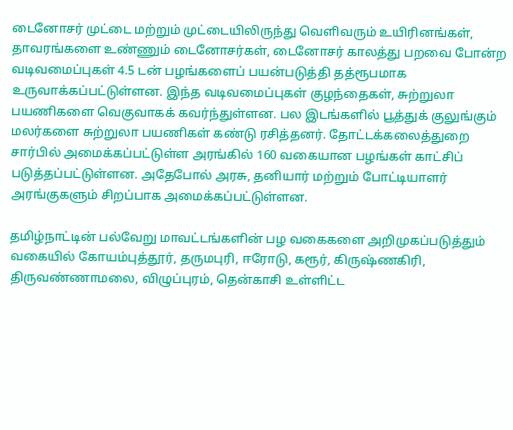டைனோசர் முட்டை மற்றும் முட்டையிலிருந்து வெளிவரும் உயிரினங்கள், தாவரங்களை உண்ணும் டைனோசர்கள், டைனோசர் காலத்து பறவை போன்ற வடிவமைப்புகள் 4.5 டன் பழங்களைப் பயன்படுத்தி தத்ரூபமாக உருவாக்கப்பட்டுள்ளன. இந்த வடிவமைப்புகள் குழந்தைகள், சுற்றுலா பயணிகளை வெகுவாகக் கவர்ந்துள்ளன. பல இடங்களில் பூத்துக் குலுங்கும் மலர்களை சுற்றுலா பயணிகள் கண்டு ரசித்தனர். தோட்டக்கலைத்துறை சார்பில் அமைக்கப்பட்டுள்ள அரங்கில் 160 வகையான பழங்கள் காட்சிப் படுத்தப்பட்டுள்ளன. அதேபோல் அரசு, தனியார் மற்றும் போட்டியாளர் அரங்குகளும் சிறப்பாக அமைக்கப்பட்டுள்ளன.

தமிழ்நாட்டின் பல்வேறு மாவட்டங்களின் பழ வகைகளை அறிமுகப்படுத்தும் வகையில் கோயம்புத்தூர், தருமபுரி, ஈரோடு, கரூர், கிருஷ்ணகிரி, திருவண்ணாமலை, விழுப்புரம், தென்காசி உள்ளிட்ட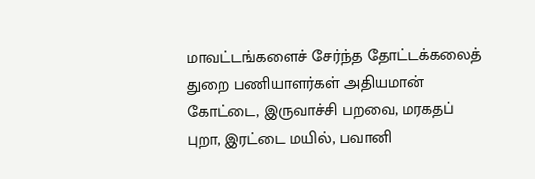மாவட்டங்களைச் சேர்ந்த தோட்டக்கலைத் துறை பணியாளர்கள் அதியமான் கோட்டை, இருவாச்சி பறவை, மரகதப் புறா, இரட்டை மயில், பவானி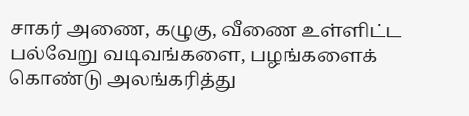சாகர் அணை, கழுகு, வீணை உள்ளிட்ட பல்வேறு வடிவங்களை, பழங்களைக் கொண்டு அலங்கரித்து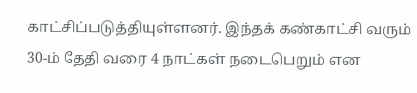காட்சிப்படுத்தியுள்ளனர். இந்தக் கண்காட்சி வரும் 30-ம் தேதி வரை 4 நாட்கள் நடைபெறும் என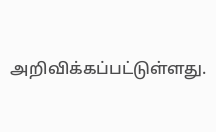அறிவிக்கப்பட்டுள்ளது.